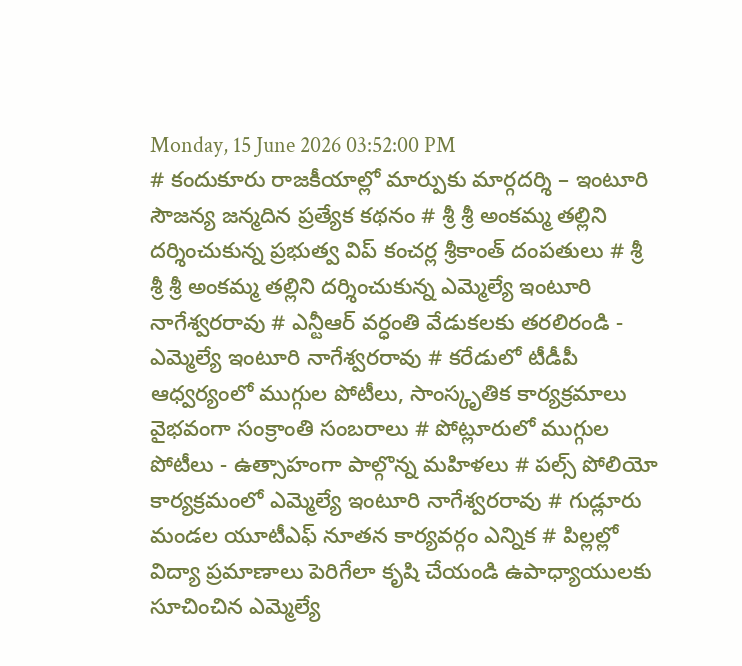Monday, 15 June 2026 03:52:00 PM
# కందుకూరు రాజకీయాల్లో మార్పుకు మార్గదర్శి – ఇంటూరి సౌజన్య జన్మదిన ప్రత్యేక కథనం # శ్రీ శ్రీ అంకమ్మ తల్లిని దర్శించుకున్న ప్రభుత్వ విప్ కంచర్ల శ్రీకాంత్ దంపతులు # శ్రీ శ్రీ శ్రీ అంకమ్మ తల్లిని దర్శించుకున్న ఎమ్మెల్యే ఇంటూరి నాగేశ్వరరావు # ఎన్టీఆర్ వర్ధంతి వేడుకలకు తరలిరండి - ఎమ్మెల్యే ఇంటూరి నాగేశ్వరరావు # కరేడులో టీడీపీ ఆధ్వర్యంలో ముగ్గుల పోటీలు, సాంస్కృతిక కార్యక్రమాలు వైభవంగా సంక్రాంతి సంబరాలు # పోట్లూరులో ముగ్గుల పోటీలు - ఉత్సాహంగా పాల్గొన్న మహిళలు # పల్స్ పోలియో కార్యక్రమంలో ఎమ్మెల్యే ఇంటూరి నాగేశ్వరరావు # గుడ్లూరు మండల యూటీఎఫ్ నూతన కార్యవర్గం ఎన్నిక # పిల్లల్లో విద్యా ప్రమాణాలు పెరిగేలా కృషి చేయండి ఉపాధ్యాయులకు సూచించిన ఎమ్మెల్యే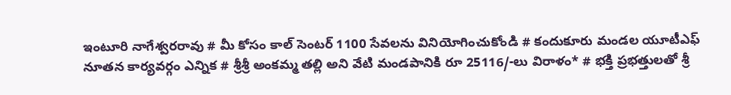ఇంటూరి నాగేశ్వరరావు # మీ కోసం కాల్ సెంటర్ 1100 సేవలను వినియోగించుకోండి # కందుకూరు మండల యూటీఎఫ్ నూతన కార్యవర్గం ఎన్నిక # శ్రీశ్రీ అంకమ్మ తల్లి అని వేటి మండపానికి రూ 25116/-లు విరాళం* # భక్తి ప్రభత్తులతో శ్రీ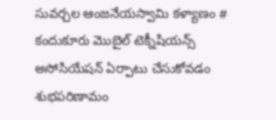సువర్చల ఆంజనేయస్వామి కళ్యాణం # కందుకూరు మొబైల్ టెక్నీషియన్స్ అసోసియేషన్ ఏర్పాటు చేసుకోవడం శుభపరిణామం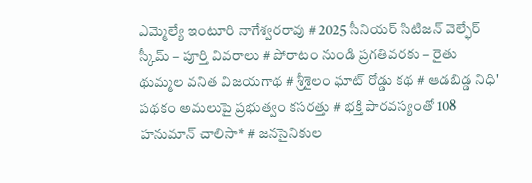ఎమ్మెల్యే ఇంటూరి నాగేశ్వరరావు # 2025 సీనియర్ సిటిజన్ వెల్ఫేర్ స్కీమ్ – పూర్తి వివరాలు # పోరాటం నుండి ప్రగతివరకు – రైతు థుమ్మల వనిత విజయగాథ # శ్రీశైలం ఘాట్ రోడ్డు కథ # ఆడబిడ్డ నిధి' పథకం అమలుపై ప్రభుత్వం కసరత్తు # భక్తి పారవస్యంతో 108 హనుమాన్ చాలిసా* # జనసైనికుల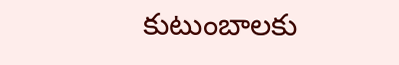కుటుంబాలకు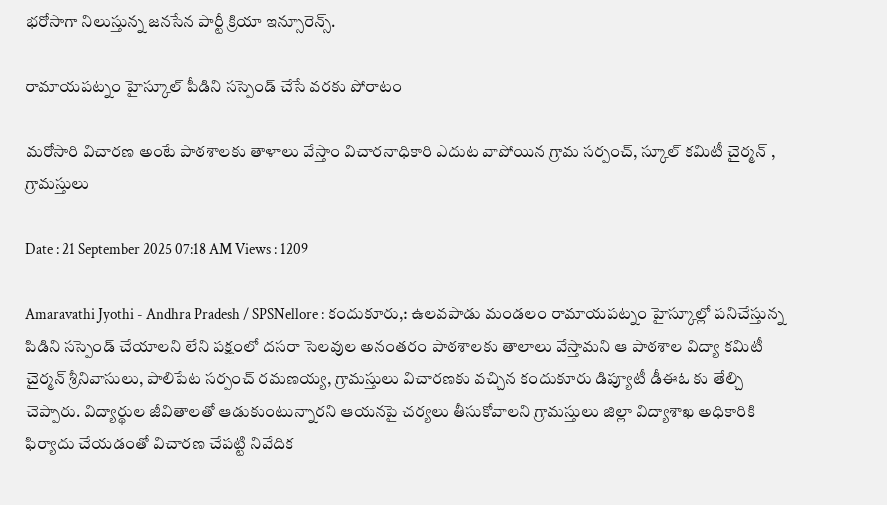భరోసాగా నిలుస్తున్న జనసేన పార్టీ క్రియా ఇన్సూరెన్స్.

రామాయపట్నం హైస్కూల్ పీడిని సస్పెండ్ చేసే వరకు పోరాటం

మరోసారి విచారణ అంటే పాఠశాలకు తాళాలు వేస్తాం విచారనాధికారి ఎదుట వాపోయిన గ్రామ సర్పంచ్, స్కూల్ కమిటీ చైర్మన్ , గ్రామస్తులు

Date : 21 September 2025 07:18 AM Views : 1209

Amaravathi Jyothi - Andhra Pradesh / SPSNellore : కందుకూరు,: ఉలవపాడు మండలం రామాయపట్నం హైస్కూల్లో పనిచేస్తున్న పిడిని సస్పెండ్ చేయాలని లేని పక్షంలో దసరా సెలవుల అనంతరం పాఠశాలకు తాలాలు వేస్తామని ఆ పాఠశాల విద్యా కమిటీ చైర్మన్ శ్రీనివాసులు, పాలిపేట సర్పంచ్ రమణయ్య, గ్రామస్తులు విచారణకు వచ్చిన కందుకూరు డిప్యూటీ డీఈఓ కు తేల్చి చెప్పారు. విద్యార్థుల జీవితాలతో ఆడుకుంటున్నారని ఆయనపై చర్యలు తీసుకోవాలని గ్రామస్తులు జిల్లా విద్యాశాఖ అధికారికి ఫిర్యాదు చేయడంతో విచారణ చేపట్టి నివేదిక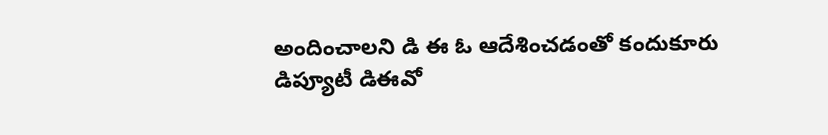అందించాలని డి ఈ ఓ ఆదేశించడంతో కందుకూరు డిప్యూటీ డిఈవో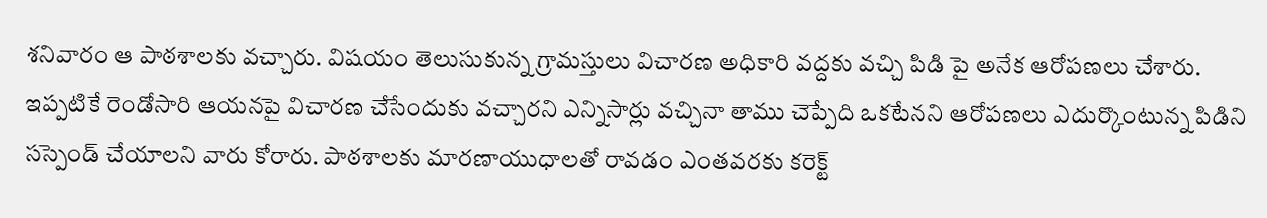శనివారం ఆ పాఠశాలకు వచ్చారు. విషయం తెలుసుకున్న గ్రామస్తులు విచారణ అధికారి వద్దకు వచ్చి పిడి పై అనేక ఆరోపణలు చేశారు. ఇప్పటికే రెండోసారి ఆయనపై విచారణ చేసేందుకు వచ్చారని ఎన్నిసార్లు వచ్చినా తాము చెప్పేది ఒకటేనని ఆరోపణలు ఎదుర్కొంటున్న పిడిని సస్పెండ్ చేయాలని వారు కోరారు. పాఠశాలకు మారణాయుధాలతో రావడం ఎంతవరకు కరెక్ట్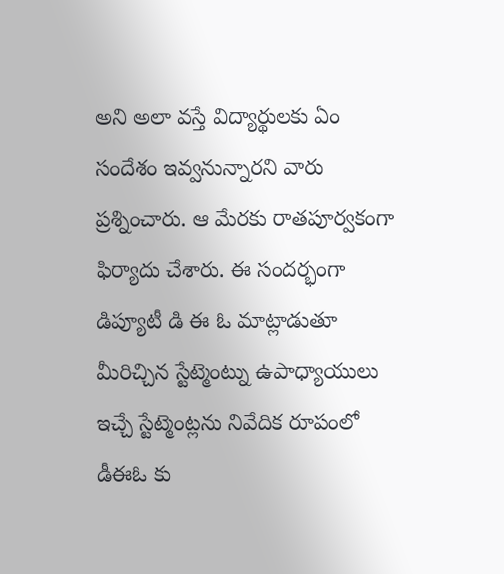అని అలా వస్తే విద్యార్థులకు ఏం సందేశం ఇవ్వనున్నారని వారు ప్రశ్నించారు. ఆ మేరకు రాతపూర్వకంగా ఫిర్యాదు చేశారు. ఈ సందర్భంగా డిప్యూటీ డి ఈ ఓ మాట్లాడుతూ మీరిచ్చిన స్టేట్మెంట్ను ఉపాధ్యాయులు ఇచ్చే స్టేట్మెంట్లను నివేదిక రూపంలో డీఈఓ కు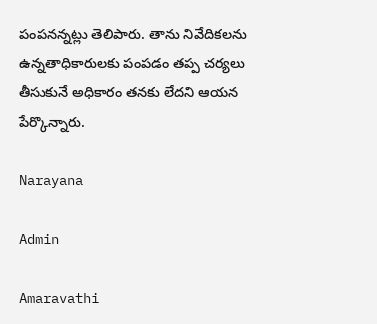పంపనన్నట్లు తెలిపారు. తాను నివేదికలను ఉన్నతాధికారులకు పంపడం తప్ప చర్యలు తీసుకునే అధికారం తనకు లేదని ఆయన పేర్కొన్నారు.

Narayana

Admin

Amaravathi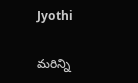Jyothi

మరిన్ని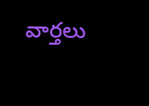వార్తలు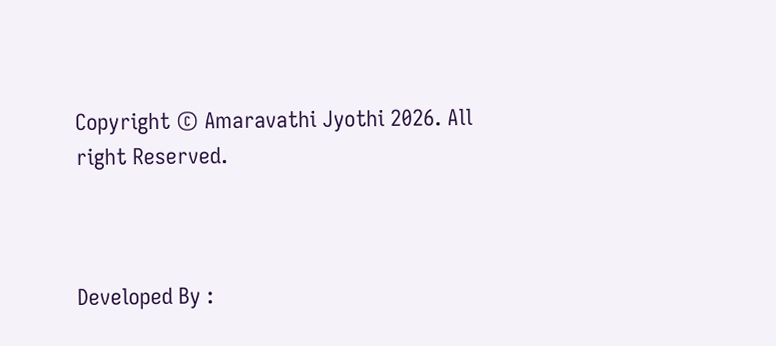Copyright © Amaravathi Jyothi 2026. All right Reserved.



Developed By :